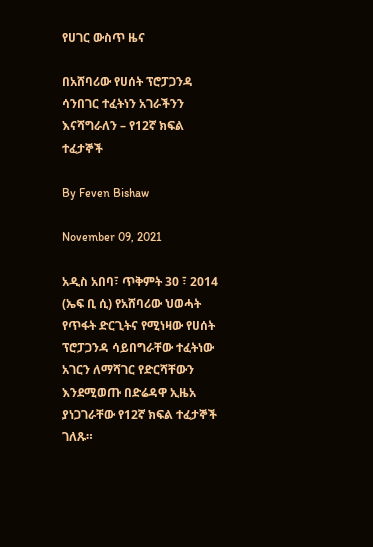የሀገር ውስጥ ዜና

በአሸባሪው የሀሰት ፕሮፓጋንዳ ሳንበገር ተፈትነን አገራችንን እናሻግራለን – የ12ኛ ክፍል ተፈታኞች

By Feven Bishaw

November 09, 2021

አዲስ አበባ፣ ጥቅምት 30 ፣ 2014 (ኤፍ ቢ ሲ) የአሸባሪው ህወሓት የጥፋት ድርጊትና የሚነዛው የሀሰት ፕሮፓጋንዳ ሳይበግራቸው ተፈትነው አገርን ለማሻገር የድርሻቸውን እንደሚወጡ በድሬዳዋ ኢዜአ ያነጋገራቸው የ12ኛ ክፍል ተፈታኞች ገለጹ።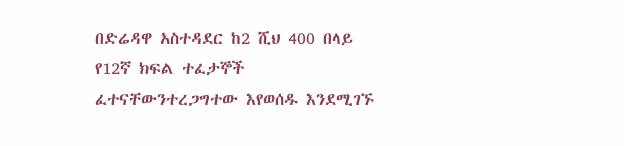በድሬዳዋ አስተዳደር ከ2 ሺህ 400 በላይ የ12ኛ ክፍል ተፈታኞች ፈተናቸውንተረጋግተው እየወሰዱ እንደሚገኙ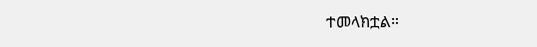ተመላክቷል።